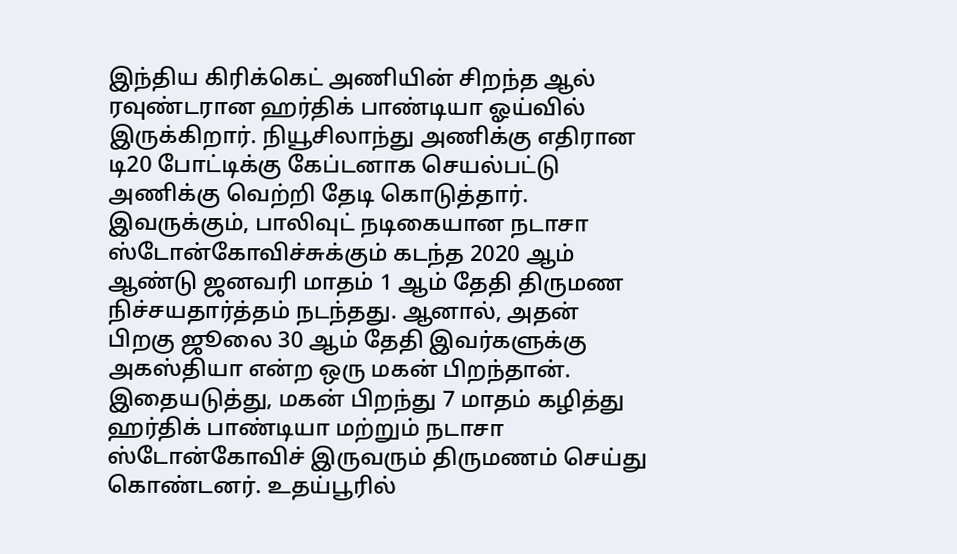இந்திய கிரிக்கெட் அணியின் சிறந்த ஆல் ரவுண்டரான ஹர்திக் பாண்டியா ஓய்வில் இருக்கிறார். நியூசிலாந்து அணிக்கு எதிரான டி20 போட்டிக்கு கேப்டனாக செயல்பட்டு அணிக்கு வெற்றி தேடி கொடுத்தார்.
இவருக்கும், பாலிவுட் நடிகையான நடாசா ஸ்டோன்கோவிச்சுக்கும் கடந்த 2020 ஆம் ஆண்டு ஜனவரி மாதம் 1 ஆம் தேதி திருமண நிச்சயதார்த்தம் நடந்தது. ஆனால், அதன் பிறகு ஜூலை 30 ஆம் தேதி இவர்களுக்கு அகஸ்தியா என்ற ஒரு மகன் பிறந்தான்.
இதையடுத்து, மகன் பிறந்து 7 மாதம் கழித்து ஹர்திக் பாண்டியா மற்றும் நடாசா ஸ்டோன்கோவிச் இருவரும் திருமணம் செய்து கொண்டனர். உதய்பூரில்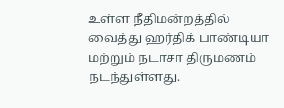உள்ள நீதிமன்றத்தில் வைத்து ஹர்திக் பாண்டியா மற்றும் நடாசா திருமணம் நடந்துள்ளது.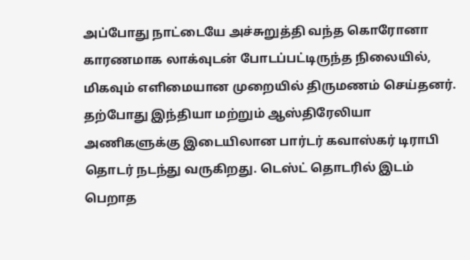அப்போது நாட்டையே அச்சுறுத்தி வந்த கொரோனா காரணமாக லாக்வுடன் போடப்பட்டிருந்த நிலையில், மிகவும் எளிமையான முறையில் திருமணம் செய்தனர். தற்போது இந்தியா மற்றும் ஆஸ்திரேலியா அணிகளுக்கு இடையிலான பார்டர் கவாஸ்கர் டிராபி தொடர் நடந்து வருகிறது. டெஸ்ட் தொடரில் இடம் பெறாத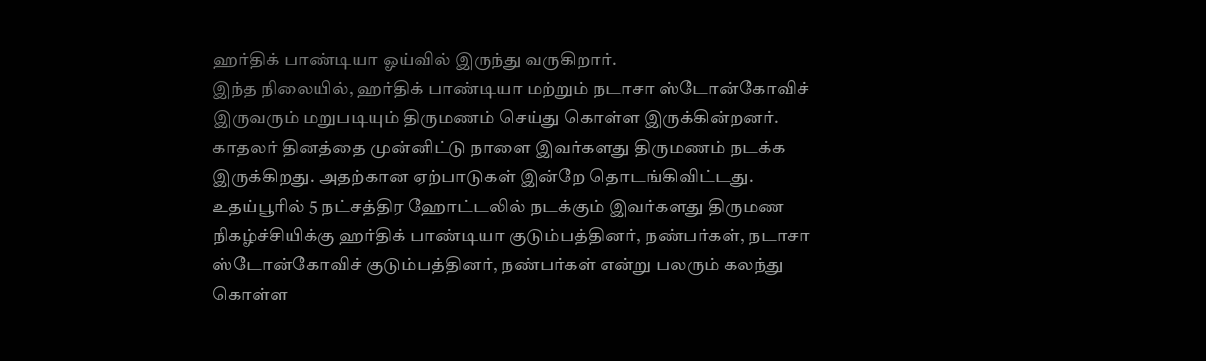ஹர்திக் பாண்டியா ஓய்வில் இருந்து வருகிறார்.
இந்த நிலையில், ஹர்திக் பாண்டியா மற்றும் நடாசா ஸ்டோன்கோவிச் இருவரும் மறுபடியும் திருமணம் செய்து கொள்ள இருக்கின்றனர். காதலர் தினத்தை முன்னிட்டு நாளை இவர்களது திருமணம் நடக்க இருக்கிறது. அதற்கான ஏற்பாடுகள் இன்றே தொடங்கிவிட்டது.
உதய்பூரில் 5 நட்சத்திர ஹோட்டலில் நடக்கும் இவர்களது திருமண நிகழ்ச்சியிக்கு ஹர்திக் பாண்டியா குடும்பத்தினர், நண்பர்கள், நடாசா ஸ்டோன்கோவிச் குடும்பத்தினர், நண்பர்கள் என்று பலரும் கலந்து கொள்ள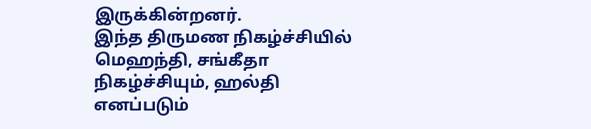இருக்கின்றனர்.
இந்த திருமண நிகழ்ச்சியில் மெஹந்தி, சங்கீதா நிகழ்ச்சியும், ஹல்தி எனப்படும்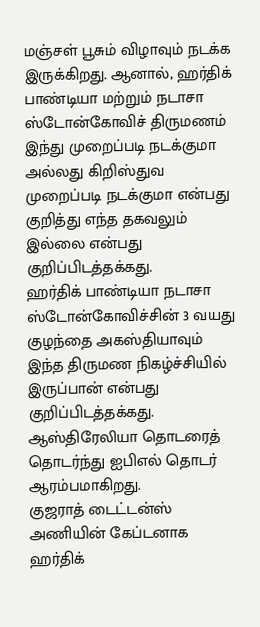மஞ்சள் பூசும் விழாவும் நடக்க இருக்கிறது. ஆனால், ஹர்திக் பாண்டியா மற்றும் நடாசா ஸ்டோன்கோவிச் திருமணம் இந்து முறைப்படி நடக்குமா அல்லது கிறிஸ்துவ முறைப்படி நடக்குமா என்பது குறித்து எந்த தகவலும் இல்லை என்பது குறிப்பிடத்தக்கது.
ஹர்திக் பாண்டியா நடாசா ஸ்டோன்கோவிச்சின் 3 வயது குழந்தை அகஸ்தியாவும் இந்த திருமண நிகழ்ச்சியில் இருப்பான் என்பது குறிப்பிடத்தக்கது. ஆஸ்திரேலியா தொடரைத் தொடர்ந்து ஐபிஎல் தொடர் ஆரம்பமாகிறது.
குஜராத் டைட்டன்ஸ் அணியின் கேப்டனாக ஹர்திக்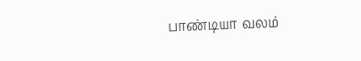பாண்டியா வலம்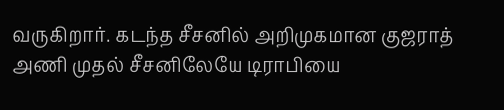வருகிறார். கடந்த சீசனில் அறிமுகமான குஜராத் அணி முதல் சீசனிலேயே டிராபியை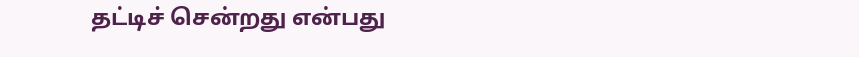தட்டிச் சென்றது என்பது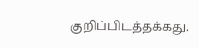குறிப்பிடத்தக்கது.